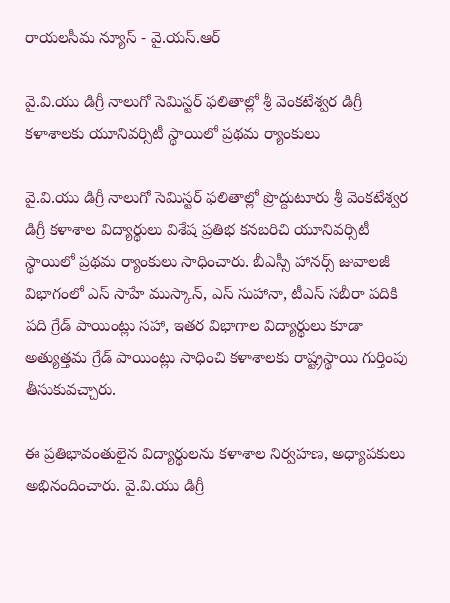రాయలసీమ న్యూస్ - వై.యస్.ఆర్

వై.వి.యు డిగ్రీ నాలుగో సెమిస్టర్ ఫలితాల్లో శ్రీ వెంకటేశ్వర డిగ్రీ కళాశాలకు యూనివర్సిటీ స్థాయిలో ప్రథమ ర్యాంకులు

వై.వి.యు డిగ్రీ నాలుగో సెమిస్టర్ ఫలితాల్లో ప్రొద్దుటూరు శ్రీ వెంకటేశ్వర డిగ్రీ కళాశాల విద్యార్థులు విశేష ప్రతిభ కనబరిచి యూనివర్సిటీ స్థాయిలో ప్రథమ ర్యాంకులు సాధించారు. బీఎస్సీ హానర్స్ జువాలజీ విభాగంలో ఎస్ సాహే ముస్కాన్, ఎస్ సుహానా, టీఎస్ సబీరా పదికి పది గ్రేడ్ పాయింట్లు సహా, ఇతర విభాగాల విద్యార్థులు కూడా అత్యుత్తమ గ్రేడ్ పాయింట్లు సాధించి కళాశాలకు రాష్ట్రస్థాయి గుర్తింపు తీసుకువచ్చారు.

ఈ ప్రతిభావంతులైన విద్యార్థులను కళాశాల నిర్వహణ, అధ్యాపకులు అభినందించారు. వై.వి.యు డిగ్రీ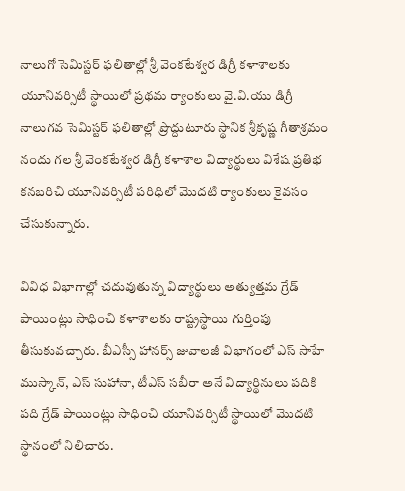నాలుగో సెమిస్టర్ ఫలితాల్లో శ్రీ వెంకటేశ్వర డిగ్రీ కళాశాలకు యూనివర్సిటీ స్థాయిలో ప్రథమ ర్యాంకులు వై.వి.యు డిగ్రీ నాలుగవ సెమిస్టర్ ఫలితాల్లో ప్రొద్దుటూరు స్థానిక శ్రీకృష్ణ గీతాశ్రమం నందు గల శ్రీ వెంకటేశ్వర డిగ్రీ కళాశాల విద్యార్థులు విశేష ప్రతిభ కనబరిచి యూనివర్సిటీ పరిధిలో మొదటి ర్యాంకులు కైవసం చేసుకున్నారు.

వివిధ విభాగాల్లో చదువుతున్న విద్యార్థులు అత్యుత్తమ గ్రేడ్ పాయింట్లు సాధించి కళాశాలకు రాష్ట్రస్థాయి గుర్తింపు తీసుకువచ్చారు. బీఎస్సీ హానర్స్ జువాలజీ విభాగంలో ఎస్ సాహే ముస్కాన్, ఎస్ సుహానా, టీఎస్ సబీరా అనే విద్యార్థినులు పదికి పది గ్రేడ్ పాయింట్లు సాధించి యూనివర్సిటీ స్థాయిలో మొదటి స్థానంలో నిలిచారు.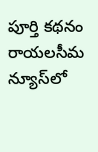పూర్తి కథనం రాయలసీమ న్యూస్‌లో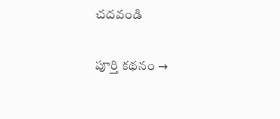చదవండి

పూర్తి కథనం →